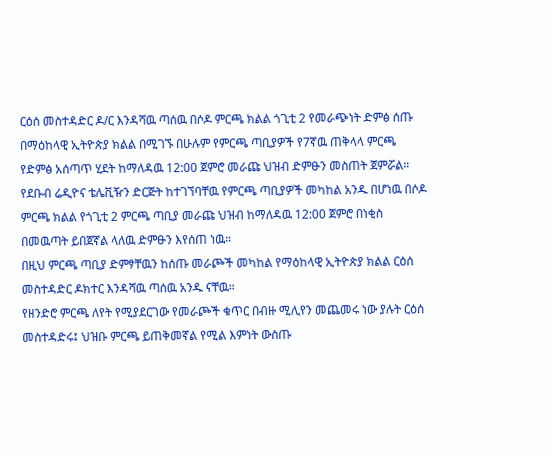ርዕሰ መስተዳድር ዶ/ር እንዳሻዉ ጣሰዉ በሶዶ ምርጫ ክልል ጎጊቲ 2 የመራጭነት ድምፅ ሰጡ
በማዕከላዊ ኢትዮጵያ ክልል በሚገኙ በሁሉም የምርጫ ጣቢያዎች የ7ኛዉ ጠቅላላ ምርጫ የድምፅ አሰጣጥ ሂደት ከማለዳዉ 12:00 ጀምሮ መራጩ ህዝብ ድምፁን መስጠት ጀምሯል።
የደቡብ ሬዲዮና ቴሌቪዥን ድርጅት ከተገኘባቸዉ የምርጫ ጣቢያዎች መካከል አንዱ በሆነዉ በሶዶ ምርጫ ክልል የጎጊቲ 2 ምርጫ ጣቢያ መራጩ ህዝብ ከማለዳዉ 12:00 ጀምሮ በነቂስ በመዉጣት ይበጀኛል ላለዉ ድምፁን እየሰጠ ነዉ።
በዚህ ምርጫ ጣቢያ ድምፃቸዉን ከሰጡ መራጮች መካከል የማዕከላዊ ኢትዮጵያ ክልል ርዕሰ መስተዳድር ዶክተር እንዳሻዉ ጣሰዉ አንዱ ናቸዉ።
የዘንድሮ ምርጫ ለየት የሚያደርገው የመራጮች ቁጥር በብዙ ሚሊየን መጨመሩ ነው ያሉት ርዕሰ መስተዳድሩ፤ ህዝቡ ምርጫ ይጠቅመኛል የሚል እምነት ውስጡ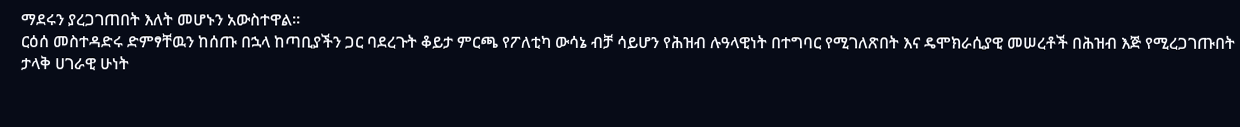ማደሩን ያረጋገጠበት እለት መሆኑን አውስተዋል።
ርዕሰ መስተዳድሩ ድምፃቸዉን ከሰጡ በኋላ ከጣቢያችን ጋር ባደረጉት ቆይታ ምርጫ የፖለቲካ ውሳኔ ብቻ ሳይሆን የሕዝብ ሉዓላዊነት በተግባር የሚገለጽበት እና ዴሞክራሲያዊ መሠረቶች በሕዝብ እጅ የሚረጋገጡበት ታላቅ ሀገራዊ ሁነት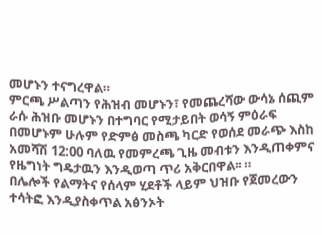መሆኑን ተናግረዋል።
ምርጫ ሥልጣን የሕዝብ መሆኑን፣ የመጨረሻው ውሳኔ ሰጪም ራሱ ሕዝቡ መሆኑን በተግባር የሚታይበት ወሳኝ ምዕራፍ በመሆኑም ሁሉም የድምፅ መስጫ ካርድ የወሰደ መራጭ እስከ አመሻሽ 12:00 ባለዉ የመምረጫ ጊዜ መብቱን እንዲጠቀምና የዜግነት ግዴታዉን እንዲወጣ ጥሪ አቅርበዋል፡፡ ።
በሌሎች የልማትና የሰላም ሂደቶች ላይም ህዝቡ የጀመረውን ተሳትፎ እንዲያስቀጥል አፅንኦት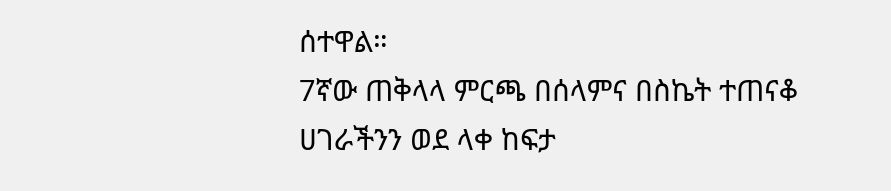ሰተዋል።
7ኛው ጠቅላላ ምርጫ በሰላምና በስኬት ተጠናቆ ሀገራችንን ወደ ላቀ ከፍታ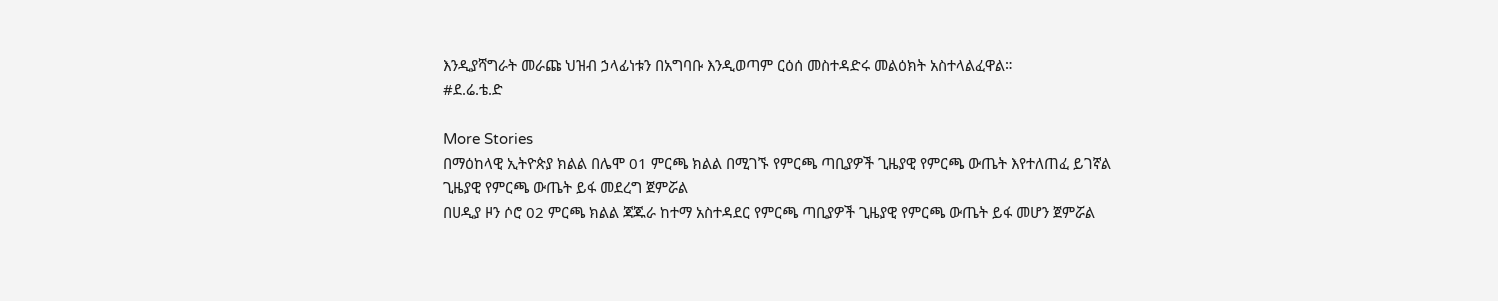እንዲያሻግራት መራጩ ህዝብ ኃላፊነቱን በአግባቡ እንዲወጣም ርዕሰ መስተዳድሩ መልዕክት አስተላልፈዋል።
#ደ.ሬ.ቴ.ድ

More Stories
በማዕከላዊ ኢትዮጵያ ክልል በሌሞ 01 ምርጫ ክልል በሚገኙ የምርጫ ጣቢያዎች ጊዜያዊ የምርጫ ውጤት እየተለጠፈ ይገኛል
ጊዜያዊ የምርጫ ውጤት ይፋ መደረግ ጀምሯል
በሀዲያ ዞን ሶሮ 02 ምርጫ ክልል ጃጁራ ከተማ አስተዳደር የምርጫ ጣቢያዎች ጊዜያዊ የምርጫ ውጤት ይፋ መሆን ጀምሯል